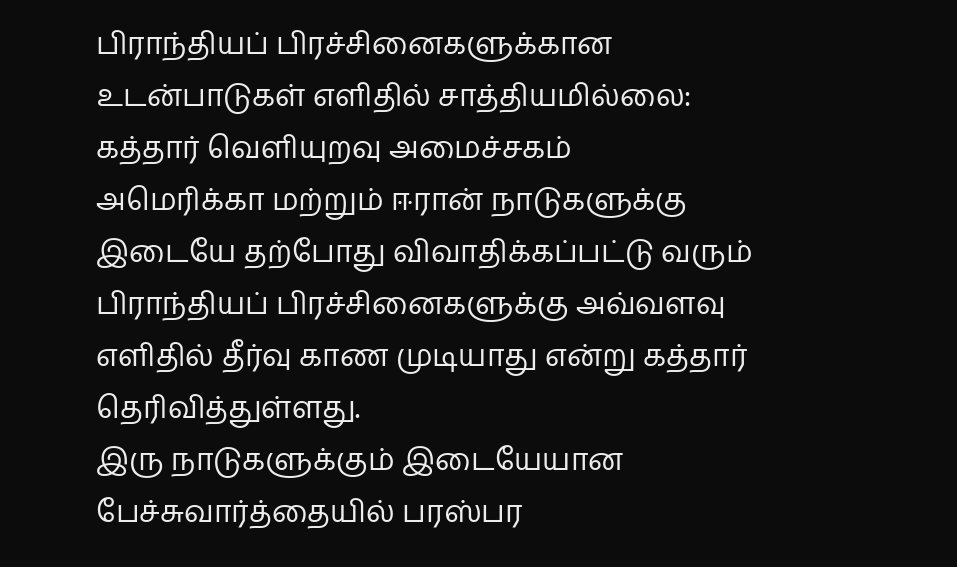பிராந்தியப் பிரச்சினைகளுக்கான உடன்பாடுகள் எளிதில் சாத்தியமில்லை: கத்தார் வெளியுறவு அமைச்சகம்
அமெரிக்கா மற்றும் ஈரான் நாடுகளுக்கு இடையே தற்போது விவாதிக்கப்பட்டு வரும் பிராந்தியப் பிரச்சினைகளுக்கு அவ்வளவு எளிதில் தீர்வு காண முடியாது என்று கத்தார் தெரிவித்துள்ளது.
இரு நாடுகளுக்கும் இடையேயான பேச்சுவார்த்தையில் பரஸ்பர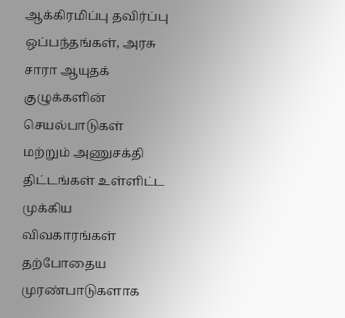ஆக்கிரமிப்பு தவிர்ப்பு ஒப்பந்தங்கள், அரசு சாரா ஆயுதக் குழுக்களின் செயல்பாடுகள் மற்றும் அணுசக்தி திட்டங்கள் உள்ளிட்ட முக்கிய விவகாரங்கள் தற்போதைய முரண்பாடுகளாக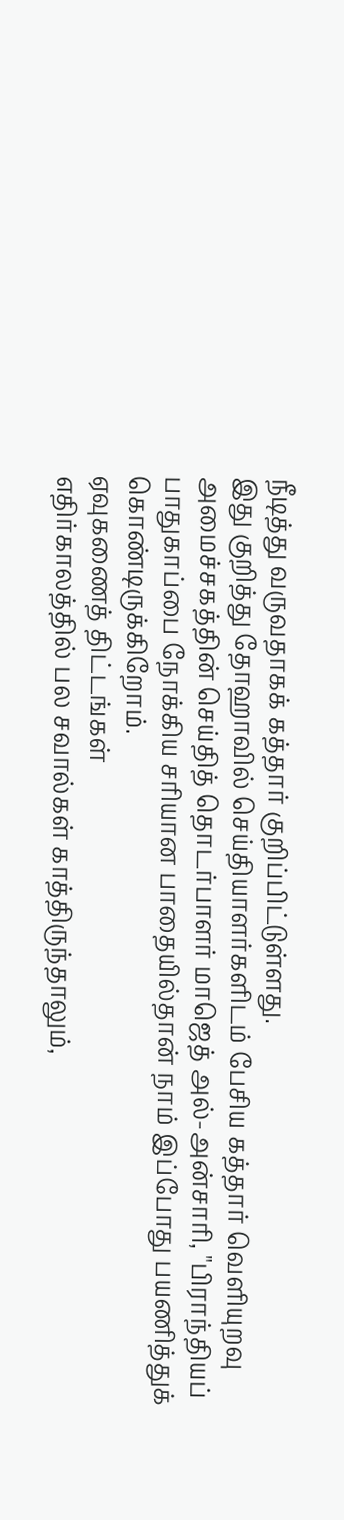நீடித்து வருவதாகக் கத்தார் குறிப்பிட்டுள்ளது.
இது குறித்து தோஹாவில் செய்தியாளர்களிடம் பேசிய கத்தார் வெளியுறவு அமைச்சகத்தின் செய்தித் தொடர்பாளர் மாஜெத் அல்-அன்சாரி, "பிராந்தியப் பாதுகாப்பை நோக்கிய சரியான பாதையில்தான் நாம் இப்போது பயணித்துக் கொண்டிருக்கிறோம்.
ஏவுகணைத் திட்டங்கள்
எதிர்காலத்தில் பல சவால்கள் காத்திருந்தாலும்,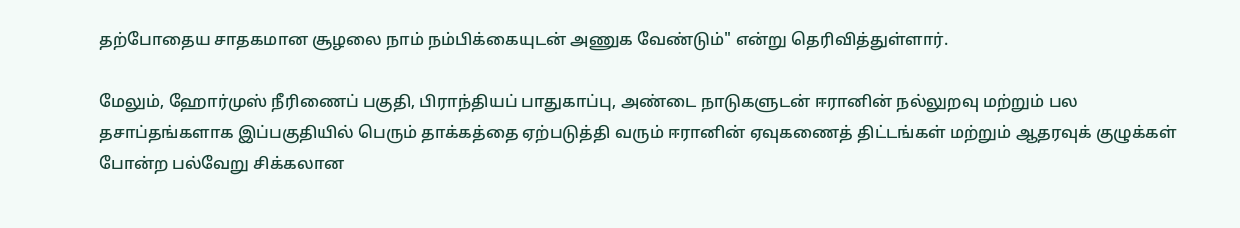தற்போதைய சாதகமான சூழலை நாம் நம்பிக்கையுடன் அணுக வேண்டும்" என்று தெரிவித்துள்ளார்.

மேலும், ஹோர்முஸ் நீரிணைப் பகுதி, பிராந்தியப் பாதுகாப்பு, அண்டை நாடுகளுடன் ஈரானின் நல்லுறவு மற்றும் பல தசாப்தங்களாக இப்பகுதியில் பெரும் தாக்கத்தை ஏற்படுத்தி வரும் ஈரானின் ஏவுகணைத் திட்டங்கள் மற்றும் ஆதரவுக் குழுக்கள் போன்ற பல்வேறு சிக்கலான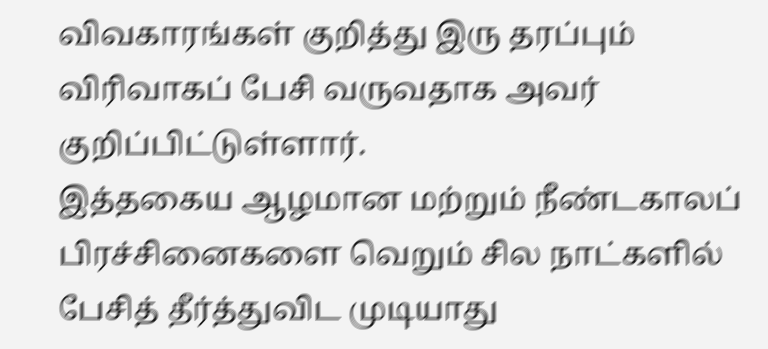விவகாரங்கள் குறித்து இரு தரப்பும் விரிவாகப் பேசி வருவதாக அவர் குறிப்பிட்டுள்ளார்.
இத்தகைய ஆழமான மற்றும் நீண்டகாலப் பிரச்சினைகளை வெறும் சில நாட்களில் பேசித் தீர்த்துவிட முடியாது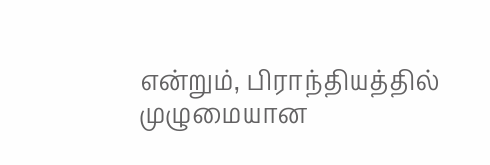என்றும், பிராந்தியத்தில் முழுமையான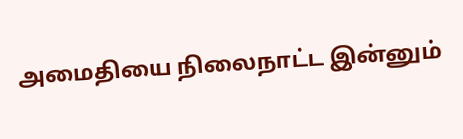அமைதியை நிலைநாட்ட இன்னும்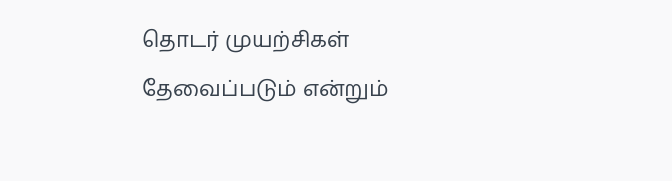தொடர் முயற்சிகள் தேவைப்படும் என்றும்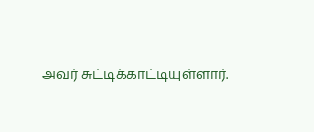அவர் சுட்டிக்காட்டியுள்ளார்.